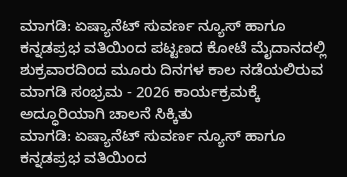ಮಾಗಡಿ: ಏಷ್ಯಾನೆಟ್ ಸುವರ್ಣ ನ್ಯೂಸ್ ಹಾಗೂ ಕನ್ನಡಪ್ರಭ ವತಿಯಿಂದ ಪಟ್ಟಣದ ಕೋಟೆ ಮೈದಾನದಲ್ಲಿ ಶುಕ್ರವಾರದಿಂದ ಮೂರು ದಿನಗಳ ಕಾಲ ನಡೆಯಲಿರುವ ಮಾಗಡಿ ಸಂಭ್ರಮ - 2026 ಕಾರ್ಯಕ್ರಮಕ್ಕೆ ಅದ್ಧೂರಿಯಾಗಿ ಚಾಲನೆ ಸಿಕ್ಕಿತು
ಮಾಗಡಿ: ಏಷ್ಯಾನೆಟ್ ಸುವರ್ಣ ನ್ಯೂಸ್ ಹಾಗೂ ಕನ್ನಡಪ್ರಭ ವತಿಯಿಂದ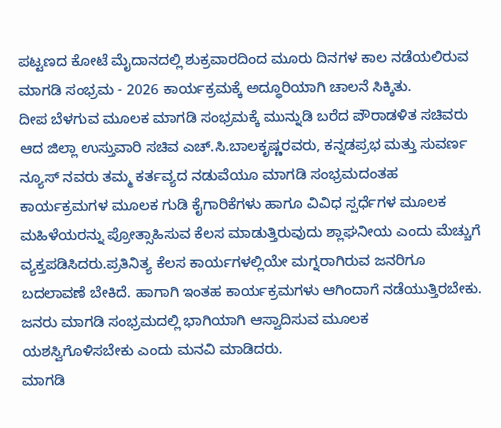ಪಟ್ಟಣದ ಕೋಟೆ ಮೈದಾನದಲ್ಲಿ ಶುಕ್ರವಾರದಿಂದ ಮೂರು ದಿನಗಳ ಕಾಲ ನಡೆಯಲಿರುವ ಮಾಗಡಿ ಸಂಭ್ರಮ - 2026 ಕಾರ್ಯಕ್ರಮಕ್ಕೆ ಅದ್ಧೂರಿಯಾಗಿ ಚಾಲನೆ ಸಿಕ್ಕಿತು.
ದೀಪ ಬೆಳಗುವ ಮೂಲಕ ಮಾಗಡಿ ಸಂಭ್ರಮಕ್ಕೆ ಮುನ್ನುಡಿ ಬರೆದ ಪೌರಾಡಳಿತ ಸಚಿವರು ಆದ ಜಿಲ್ಲಾ ಉಸ್ತುವಾರಿ ಸಚಿವ ಎಚ್.ಸಿ.ಬಾಲಕೃಷ್ಣರವರು, ಕನ್ನಡಪ್ರಭ ಮತ್ತು ಸುವರ್ಣ ನ್ಯೂಸ್ ನವರು ತಮ್ಮ ಕರ್ತವ್ಯದ ನಡುವೆಯೂ ಮಾಗಡಿ ಸಂಭ್ರಮದಂತಹ ಕಾರ್ಯಕ್ರಮಗಳ ಮೂಲಕ ಗುಡಿ ಕೈಗಾರಿಕೆಗಳು ಹಾಗೂ ವಿವಿಧ ಸ್ಪರ್ಧೆಗಳ ಮೂಲಕ ಮಹಿಳೆಯರನ್ನು ಪ್ರೋತ್ಸಾಹಿಸುವ ಕೆಲಸ ಮಾಡುತ್ತಿರುವುದು ಶ್ಲಾಘನೀಯ ಎಂದು ಮೆಚ್ಚುಗೆ ವ್ಯಕ್ತಪಡಿಸಿದರು.ಪ್ರತಿನಿತ್ಯ ಕೆಲಸ ಕಾರ್ಯಗಳಲ್ಲಿಯೇ ಮಗ್ನರಾಗಿರುವ ಜನರಿಗೂ ಬದಲಾವಣೆ ಬೇಕಿದೆ. ಹಾಗಾಗಿ ಇಂತಹ ಕಾರ್ಯಕ್ರಮಗಳು ಆಗಿಂದಾಗೆ ನಡೆಯುತ್ತಿರಬೇಕು. ಜನರು ಮಾಗಡಿ ಸಂಭ್ರಮದಲ್ಲಿ ಭಾಗಿಯಾಗಿ ಆಸ್ವಾದಿಸುವ ಮೂಲಕ ಯಶಸ್ವಿಗೊಳಿಸಬೇಕು ಎಂದು ಮನವಿ ಮಾಡಿದರು.
ಮಾಗಡಿ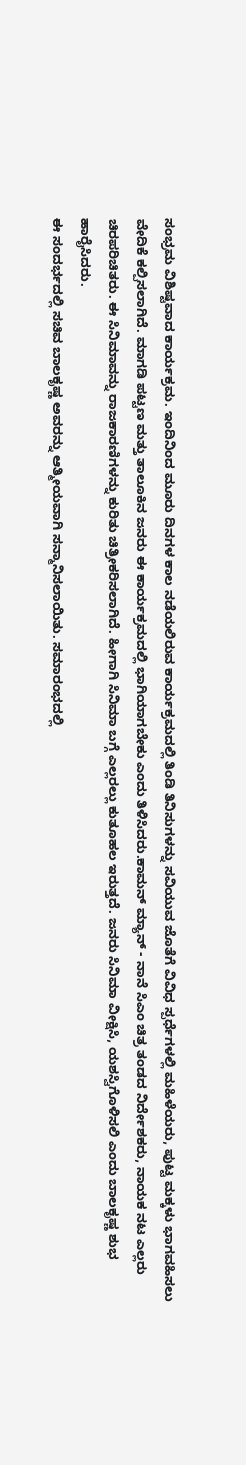ಸಂಭ್ರಮ ವಿಶಿಷ್ಟವಾದ ಕಾರ್ಯಕ್ರಮ. ಇಂದಿನಿಂದ ಮೂರು ದಿನಗಳ ಕಾಲ ನಡೆಯಲಿರುವ ಕಾರ್ಯಕ್ರಮದಲ್ಲಿ ತಿಂಡಿ ತಿನಿಸುಗಳನ್ನು ಸವಿಯುವ ಜೊತೆಗೆ ವಿವಿಧ ಸ್ಪರ್ಧೆಗಳಲ್ಲಿ ಮಹಿಳೆಯರು, ಪುಟ್ಟ ಮಕ್ಕಳು ಭಾಗವಹಿಸಲು ವೇದಿಕೆ ಕಲ್ಪಿಸಲಾಗಿದೆ. ಮಾಗಡಿ ಪಟ್ಟಣ ಮತ್ತು ತಾಲೂಕಿನ ಜನರು ಈ ಕಾರ್ಯಕ್ರಮದಲ್ಲಿ ಭಾಗಿಯಾಗಬೇಕು ಎಂದು ತಿಳಿಸಿದರು.ಕಾಮನ್ ಮ್ಯಾನ್ - ನಾನೆ ಸಿಎಂ ಚಿತ್ರ ತಂಡದ ನಿರ್ದೇಶಕರು, ನಾಯಕ ನಟ ಎಲ್ಲರು ಚಿರಪರಿಚಿತರು. ಈ ಸಿನಿಮಾವನ್ನು ರಾಜಕಾರಣಿಗಳನ್ನು ಕುರಿತು ಚಿತ್ರೀಕರಿಸಲಾಗಿದೆ. ಹೀಗಾಗಿ ಸಿನಿಮಾ ಬಗ್ಗೆ ಎಲ್ಲರಲ್ಲು ಕುತೂಹಲ ಇರುತ್ತದೆ. ಜನರು ಸಿನಿಮಾ ವೀಕ್ಷಿಸಿ, ಯಶಸ್ವಿಗೊಳಿಸಲಿ ಎಂದು ಬಾಲಕೃಷ್ಣ ಶುಭ ಹಾರೈಸಿದರು.
ಈ ಸಂದರ್ಭದಲ್ಲಿ ಸಚಿವ ಬಾಲಕೃಷ್ಣ ಅವರನ್ನು ಆತ್ಮೀಯವಾಗಿ ಸನ್ಮಾನಿಸಲಾಯಿತು. ಸಮಾರಂಭದಲ್ಲಿ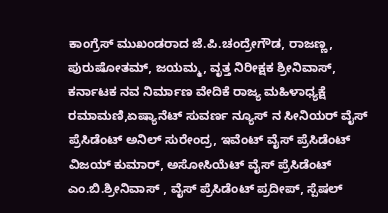ಕಾಂಗ್ರೆಸ್ ಮುಖಂಡರಾದ ಜೆ.ಪಿ.ಚಂದ್ರೇಗೌಡ, ರಾಜಣ್ಣ, ಪುರುಷೋತಮ್, ಜಯಮ್ಮ, ವೃತ್ತ ನಿರೀಕ್ಷಕ ಶ್ರೀನಿವಾಸ್, ಕರ್ನಾಟಕ ನವ ನಿರ್ಮಾಣ ವೇದಿಕೆ ರಾಜ್ಯ ಮಹಿಳಾಧ್ಯಕ್ಷೆ ರಮಾಮಣಿ,ಏಷ್ಯಾನೆಟ್ ಸುವರ್ಣ ನ್ಯೂಸ್ ನ ಸೀನಿಯರ್ ವೈಸ್ ಪ್ರೆಸಿಡೆಂಟ್ ಅನಿಲ್ ಸುರೇಂದ್ರ, ಇವೆಂಟ್ ವೈಸ್ ಪ್ರೆಸಿಡೆಂಟ್ ವಿಜಯ್ ಕುಮಾರ್, ಅಸೋಸಿಯೆಟ್ ವೈಸ್ ಪ್ರೆಸಿಡೆಂಟ್ ಎಂ.ಬಿ.ಶ್ರೀನಿವಾಸ್ , ವೈಸ್ ಪ್ರೆಸಿಡೆಂಟ್ ಪ್ರದೀಪ್, ಸ್ಪೆಷಲ್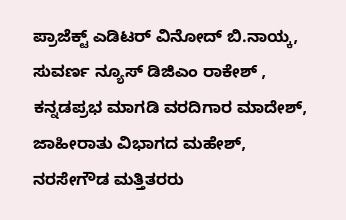ಪ್ರಾಜೆಕ್ಟ್ ಎಡಿಟರ್ ವಿನೋದ್ ಬಿ.ನಾಯ್ಕ, ಸುವರ್ಣ ನ್ಯೂಸ್ ಡಿಜಿಎಂ ರಾಕೇಶ್ , ಕನ್ನಡಪ್ರಭ ಮಾಗಡಿ ವರದಿಗಾರ ಮಾದೇಶ್, ಜಾಹೀರಾತು ವಿಭಾಗದ ಮಹೇಶ್, ನರಸೇಗೌಡ ಮತ್ತಿತರರು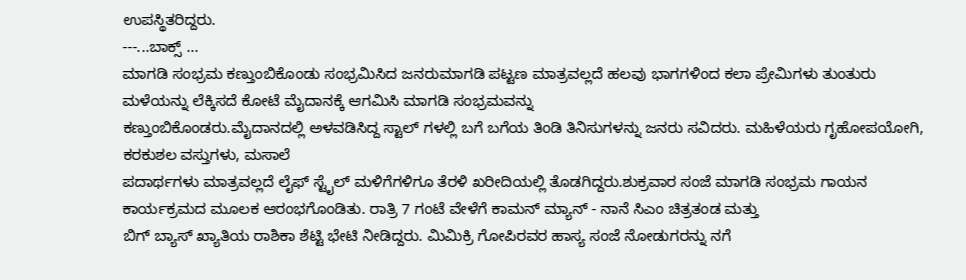ಉಪಸ್ಥಿತರಿದ್ದರು.
---...ಬಾಕ್ಸ್ ...
ಮಾಗಡಿ ಸಂಭ್ರಮ ಕಣ್ತುಂಬಿಕೊಂಡು ಸಂಭ್ರಮಿಸಿದ ಜನರುಮಾಗಡಿ ಪಟ್ಟಣ ಮಾತ್ರವಲ್ಲದೆ ಹಲವು ಭಾಗಗಳಿಂದ ಕಲಾ ಪ್ರೇಮಿಗಳು ತುಂತುರು ಮಳೆಯನ್ನು ಲೆಕ್ಕಿಸದೆ ಕೋಟೆ ಮೈದಾನಕ್ಕೆ ಆಗಮಿಸಿ ಮಾಗಡಿ ಸಂಭ್ರಮವನ್ನು
ಕಣ್ತುಂಬಿಕೊಂಡರು.ಮೈದಾನದಲ್ಲಿ ಅಳವಡಿಸಿದ್ದ ಸ್ಟಾಲ್ ಗಳಲ್ಲಿ ಬಗೆ ಬಗೆಯ ತಿಂಡಿ ತಿನಿಸುಗಳನ್ನು ಜನರು ಸವಿದರು. ಮಹಿಳೆಯರು ಗೃಹೋಪಯೋಗಿ, ಕರಕುಶಲ ವಸ್ತುಗಳು, ಮಸಾಲೆ
ಪದಾರ್ಥಗಳು ಮಾತ್ರವಲ್ಲದೆ ಲೈಫ್ ಸ್ಟೈಲ್ ಮಳಿಗೆಗಳಿಗೂ ತೆರಳಿ ಖರೀದಿಯಲ್ಲಿ ತೊಡಗಿದ್ದರು.ಶುಕ್ರವಾರ ಸಂಜೆ ಮಾಗಡಿ ಸಂಭ್ರಮ ಗಾಯನ ಕಾರ್ಯಕ್ರಮದ ಮೂಲಕ ಆರಂಭಗೊಂಡಿತು. ರಾತ್ರಿ 7 ಗಂಟೆ ವೇಳೆಗೆ ಕಾಮನ್ ಮ್ಯಾನ್ - ನಾನೆ ಸಿಎಂ ಚಿತ್ರತಂಡ ಮತ್ತು
ಬಿಗ್ ಬ್ಯಾಸ್ ಖ್ಯಾತಿಯ ರಾಶಿಕಾ ಶೆಟ್ಟಿ ಭೇಟಿ ನೀಡಿದ್ದರು. ಮಿಮಿಕ್ರಿ ಗೋಪಿರವರ ಹಾಸ್ಯ ಸಂಜೆ ನೋಡುಗರನ್ನು ನಗೆ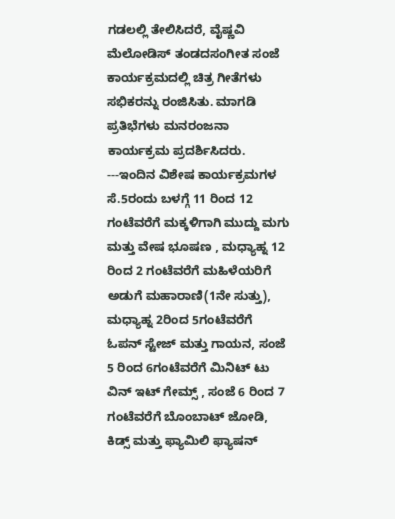ಗಡಲಲ್ಲಿ ತೇಲಿಸಿದರೆ, ವೈಷ್ಣವಿ ಮೆಲೋಡಿಸ್ ತಂಡದಸಂಗೀತ ಸಂಜೆ ಕಾರ್ಯಕ್ರಮದಲ್ಲಿ ಚಿತ್ರ ಗೀತೆಗಳು ಸಭಿಕರನ್ನು ರಂಜಿಸಿತು. ಮಾಗಡಿ ಪ್ರತಿಭೆಗಳು ಮನರಂಜನಾ ಕಾರ್ಯಕ್ರಮ ಪ್ರದರ್ಶಿಸಿದರು.
---ಇಂದಿನ ವಿಶೇಷ ಕಾರ್ಯಕ್ರಮಗಳ
ಸೆ.5ರಂದು ಬಳಗ್ಗೆ 11 ರಿಂದ 12 ಗಂಟೆವರೆಗೆ ಮಕ್ಕಳಿಗಾಗಿ ಮುದ್ದು ಮಗು ಮತ್ತು ವೇಷ ಭೂಷಣ , ಮಧ್ಯಾಹ್ನ 12 ರಿಂದ 2 ಗಂಟೆವರೆಗೆ ಮಹಿಳೆಯರಿಗೆ ಅಡುಗೆ ಮಹಾರಾಣಿ(1ನೇ ಸುತ್ತು), ಮಧ್ಯಾಹ್ನ 2ರಿಂದ 5ಗಂಟೆವರೆಗೆ ಓಪನ್ ಸ್ಟೇಜ್ ಮತ್ತು ಗಾಯನ, ಸಂಜೆ 5 ರಿಂದ 6ಗಂಟೆವರೆಗೆ ಮಿನಿಟ್ ಟು ವಿನ್ ಇಟ್ ಗೇಮ್ಸ್ , ಸಂಜೆ 6 ರಿಂದ 7
ಗಂಟೆವರೆಗೆ ಬೊಂಬಾಟ್ ಜೋಡಿ, ಕಿಡ್ಸ್ ಮತ್ತು ಫ್ಯಾಮಿಲಿ ಫ್ಯಾಷನ್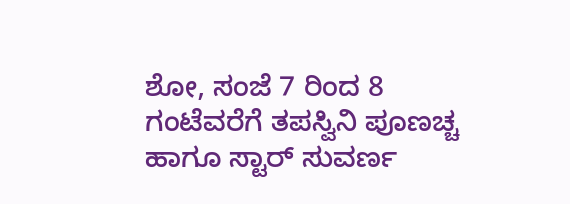ಶೋ, ಸಂಜೆ 7 ರಿಂದ 8 ಗಂಟೆವರೆಗೆ ತಪಸ್ವಿನಿ ಪೂಣಚ್ಚ ಹಾಗೂ ಸ್ಟಾರ್ ಸುವರ್ಣ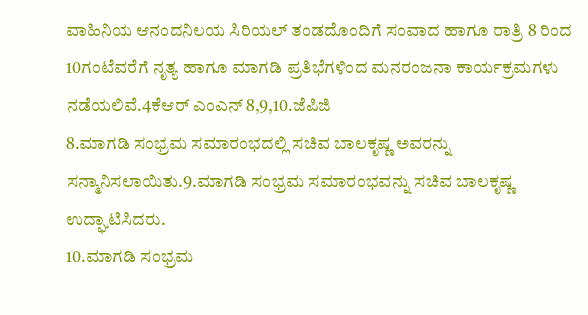ವಾಹಿನಿಯ ಆನಂದನಿಲಯ ಸಿರಿಯಲ್ ತಂಡದೊಂದಿಗೆ ಸಂವಾದ ಹಾಗೂ ರಾತ್ರಿ 8 ರಿಂದ 10ಗಂಟೆವರೆಗೆ ನೃತ್ಯ ಹಾಗೂ ಮಾಗಡಿ ಪ್ರತಿಭೆಗಳಿಂದ ಮನರಂಜನಾ ಕಾರ್ಯಕ್ರಮಗಳು
ನಡೆಯಲಿವೆ.4ಕೆಆರ್ ಎಂಎನ್ 8,9,10.ಜೆಪಿಜಿ
8.ಮಾಗಡಿ ಸಂಭ್ರಮ ಸಮಾರಂಭದಲ್ಲಿ ಸಚಿವ ಬಾಲಕೃಷ್ಣ ಅವರನ್ನು ಸನ್ಮಾನಿಸಲಾಯಿತು.9.ಮಾಗಡಿ ಸಂಭ್ರಮ ಸಮಾರಂಭವನ್ನು ಸಚಿವ ಬಾಲಕೃಷ್ಣ ಉದ್ಘಾಟಿಸಿದರು.
10.ಮಾಗಡಿ ಸಂಭ್ರಮ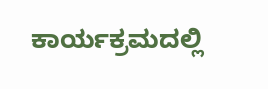ಕಾರ್ಯಕ್ರಮದಲ್ಲಿ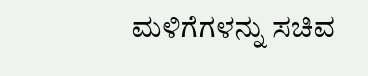ಮಳಿಗೆಗಳನ್ನು ಸಚಿವ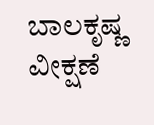ಬಾಲಕೃಷ್ಣ ವೀಕ್ಷಣೆ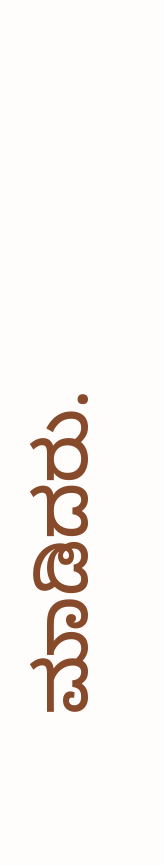ಮಾಡಿದರು.